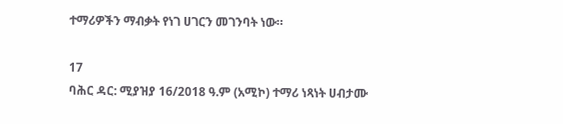ተማሪዎችን ማብቃት የነገ ሀገርን መገንባት ነው።

17
ባሕር ዳር: ሚያዝያ 16/2018 ዓ.ም (አሚኮ) ተማሪ ነጻነት ሀብታሙ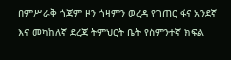በምሥራቅ ጎጃም ዞን ጎዛምን ወረዳ የገጠር ፋና አንደኛ እና መካከለኛ ደረጃ ትምህርት ቤት የስምንተኛ ክፍል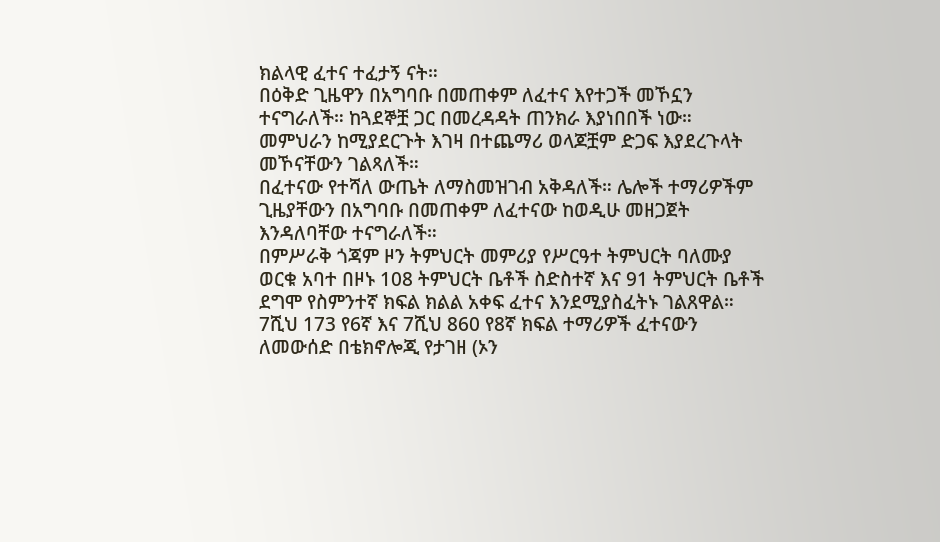ክልላዊ ፈተና ተፈታኝ ናት።
በዕቅድ ጊዜዋን በአግባቡ በመጠቀም ለፈተና እየተጋች መኾኗን ተናግራለች። ከጓደኞቿ ጋር በመረዳዳት ጠንክራ እያነበበች ነው። መምህራን ከሚያደርጉት እገዛ በተጨማሪ ወላጆቿም ድጋፍ እያደረጉላት መኾናቸውን ገልጻለች።
በፈተናው የተሻለ ውጤት ለማስመዝገብ አቅዳለች። ሌሎች ተማሪዎችም ጊዜያቸውን በአግባቡ በመጠቀም ለፈተናው ከወዲሁ መዘጋጀት እንዳለባቸው ተናግራለች።
በምሥራቅ ጎጃም ዞን ትምህርት መምሪያ የሥርዓተ ትምህርት ባለሙያ ወርቁ አባተ በዞኑ 108 ትምህርት ቤቶች ስድስተኛ እና 91 ትምህርት ቤቶች ደግሞ የስምንተኛ ክፍል ክልል አቀፍ ፈተና እንደሚያስፈትኑ ገልጸዋል።
7ሺህ 173 የ6ኛ እና 7ሺህ 860 የ8ኛ ክፍል ተማሪዎች ፈተናውን ለመውሰድ በቴክኖሎጂ የታገዘ (ኦን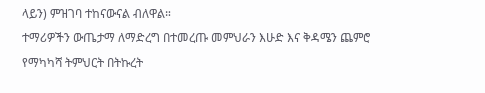ላይን) ምዝገባ ተከናውናል ብለዋል።
ተማሪዎችን ውጤታማ ለማድረግ በተመረጡ መምህራን እሁድ እና ቅዳሜን ጨምሮ የማካካሻ ትምህርት በትኩረት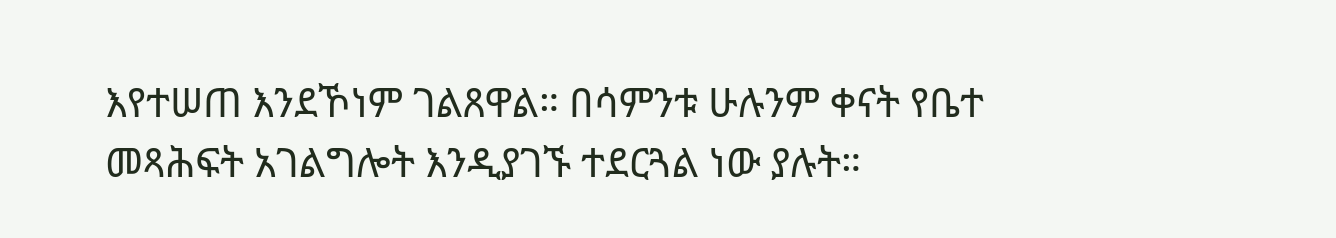እየተሠጠ እንደኾነም ገልጸዋል። በሳምንቱ ሁሉንም ቀናት የቤተ መጻሕፍት አገልግሎት እንዲያገኙ ተደርጓል ነው ያሉት።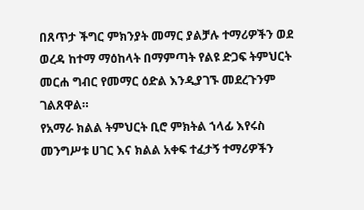በጸጥታ ችግር ምክንያት መማር ያልቻሉ ተማሪዎችን ወደ ወረዳ ከተማ ማዕከላት በማምጣት የልዩ ድጋፍ ትምህርት መርሐ ግብር የመማር ዕድል እንዲያገኙ መደረጉንም ገልጸዋል።
የአማራ ክልል ትምህርት ቢሮ ምክትል ኀላፊ እየሩስ መንግሥቱ ሀገር እና ክልል አቀፍ ተፈታኝ ተማሪዎችን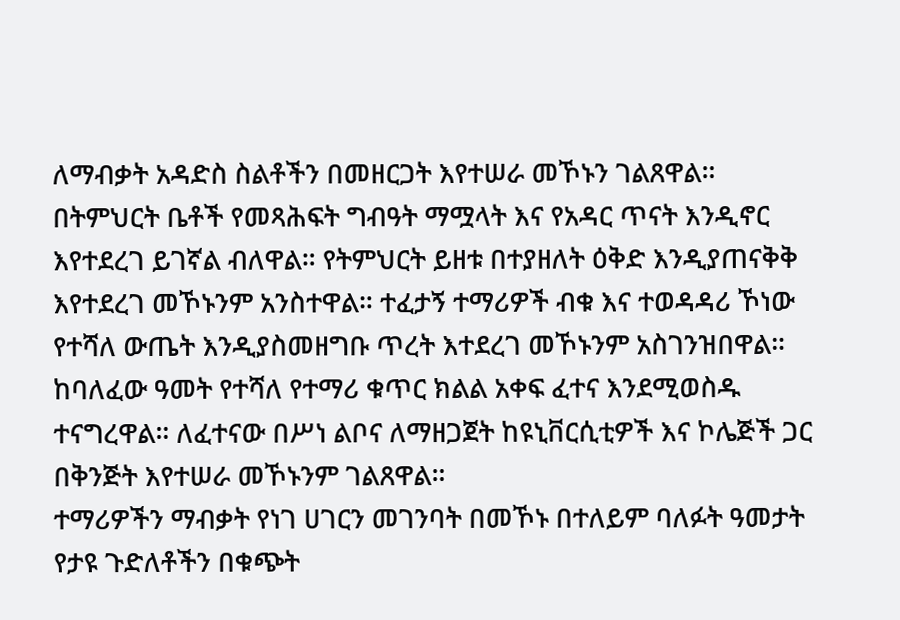ለማብቃት አዳድስ ስልቶችን በመዘርጋት እየተሠራ መኾኑን ገልጸዋል።
በትምህርት ቤቶች የመጻሕፍት ግብዓት ማሟላት እና የአዳር ጥናት እንዲኖር እየተደረገ ይገኛል ብለዋል። የትምህርት ይዘቱ በተያዘለት ዕቅድ እንዲያጠናቅቅ እየተደረገ መኾኑንም አንስተዋል። ተፈታኝ ተማሪዎች ብቁ እና ተወዳዳሪ ኾነው የተሻለ ውጤት እንዲያስመዘግቡ ጥረት እተደረገ መኾኑንም አስገንዝበዋል።
ከባለፈው ዓመት የተሻለ የተማሪ ቁጥር ክልል አቀፍ ፈተና እንደሚወስዱ ተናግረዋል። ለፈተናው በሥነ ልቦና ለማዘጋጀት ከዩኒቨርሲቲዎች እና ኮሌጅች ጋር በቅንጅት እየተሠራ መኾኑንም ገልጸዋል።
ተማሪዎችን ማብቃት የነገ ሀገርን መገንባት በመኾኑ በተለይም ባለፉት ዓመታት የታዩ ጉድለቶችን በቁጭት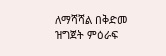ለማሻሻል በቅድመ ዝግጀት ምዕራፍ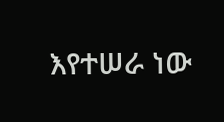እየተሠራ ነው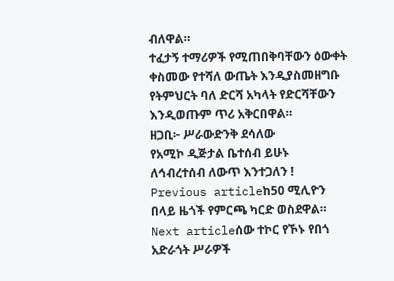ብለዋል።
ተፈታኝ ተማሪዎች የሚጠበቅባቸውን ዕውቀት ቀስመው የተሻለ ውጤት እንዲያስመዘግቡ የትምህርት ባለ ድርሻ አካላት የድርሻቸውን እንዲወጡም ጥሪ አቅርበዋል።
ዘጋቢ፦ ሥራውድንቅ ደሳለው
የአሚኮ ዲጅታል ቤተሰብ ይሁኑ
ለኅብረተሰብ ለውጥ እንተጋለን !
Previous articleከ50 ሚሊዮን በላይ ዜጎች የምርጫ ካርድ ወስደዋል።
Next articleሰው ተኮር የኾኑ የበጎ አድራጎት ሥራዎች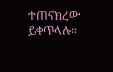ተጠናክረው ይቀጥላሉ።